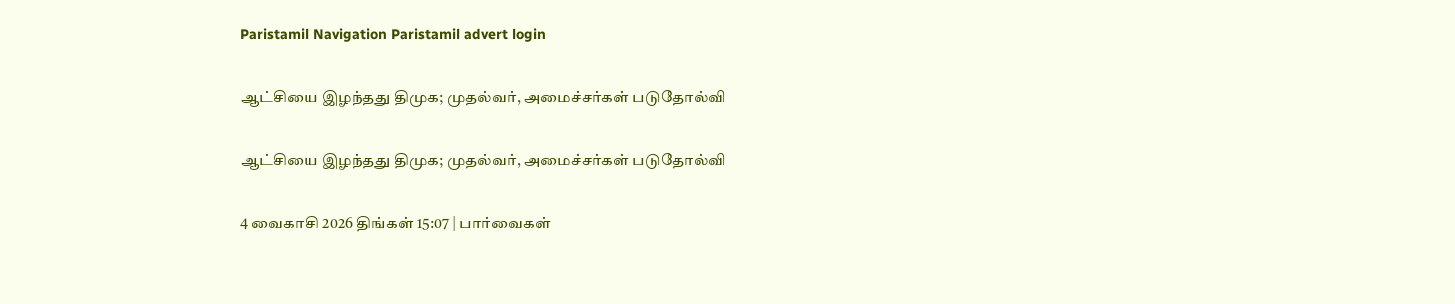Paristamil Navigation Paristamil advert login

ஆட்சியை இழந்தது திமுக; முதல்வர், அமைச்சர்கள் படுதோல்வி

ஆட்சியை இழந்தது திமுக; முதல்வர், அமைச்சர்கள் படுதோல்வி

4 வைகாசி 2026 திங்கள் 15:07 | பார்வைகள்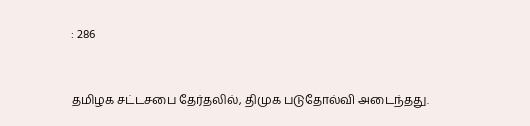: 286


தமிழக சட்டசபை தேர்தலில், திமுக படுதோல்வி அடைந்தது.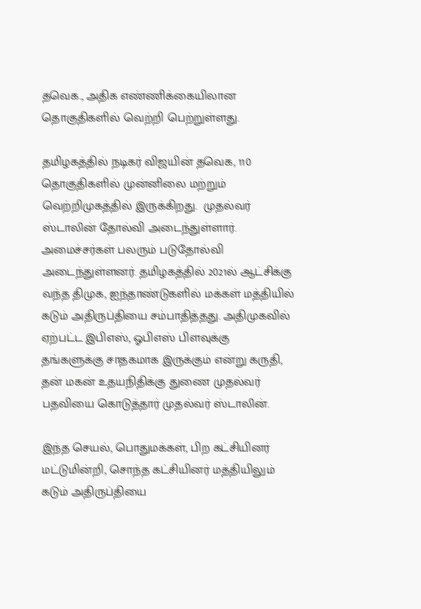தவெக., அதிக எண்ணிக்கையிலான தொகுதிகளில் வெற்றி பெற்றுள்ளது.

தமிழகத்தில் நடிகர் விஜயின் தவெக, 110 தொகுதிகளில் முன்னிலை மற்றும் வெற்றிமுகத்தில் இருக்கிறது.  முதல்வர் ஸ்டாலின் தோல்வி அடைந்துள்ளார். அமைச்சர்கள் பலரும் படுதோல்வி அடைந்துள்ளனர். தமிழகத்தில் 2021ல் ஆட்சிக்கு வந்த திமுக, ஐந்தாண்டுகளில் மக்கள் மத்தியில் கடும் அதிருப்தியை சம்பாதித்தது. அதிமுகவில் ஏற்பட்ட இபிஎஸ், ஓபிஎஸ் பிளவுக்கு தங்களுக்கு சாதகமாக இருக்கும் என்று கருதி, தன் மகன் உதயநிதிக்கு துணை முதல்வர் பதவியை கொடுத்தார் முதல்வர் ஸ்டாலின்.

இந்த செயல், பொதுமக்கள், பிற கட்சியினர் மட்டுமின்றி, சொந்த கட்சியினர் மத்தியிலும் கடும் அதிருப்தியை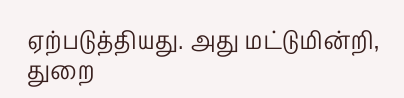ஏற்படுத்தியது. அது மட்டுமின்றி, துறை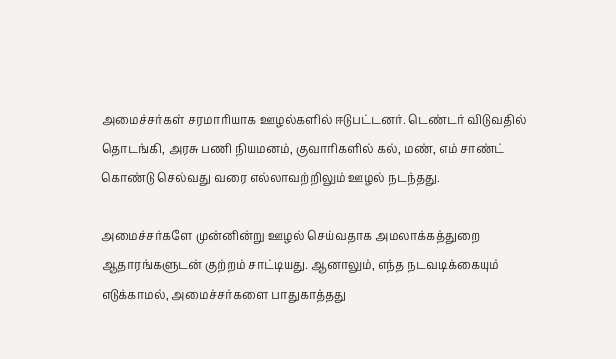அமைச்சர்கள் சரமாரியாக ஊழல்களில் ஈடுபட்டனர். டெண்டர் விடுவதில் தொடங்கி, அரசு பணி நியமனம், குவாரிகளில் கல், மண், எம் சாண்ட் கொண்டு செல்வது வரை எல்லாவற்றிலும் ஊழல் நடந்தது.

அமைச்சர்களே முன்னின்று ஊழல் செய்வதாக அமலாக்கத்துறை ஆதாரங்களுடன் குற்றம் சாட்டியது. ஆனாலும், எந்த நடவடிக்கையும் எடுக்காமல், அமைச்சர்களை பாதுகாத்தது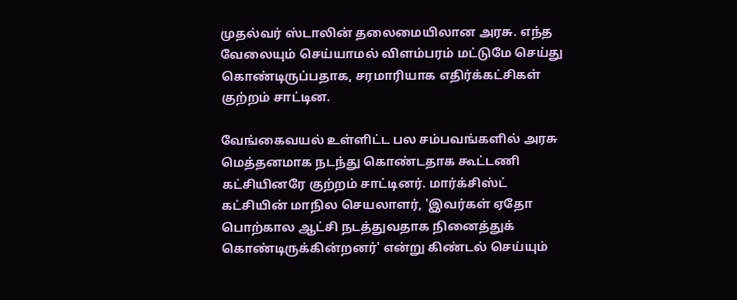முதல்வர் ஸ்டாலின் தலைமையிலான அரசு. எந்த வேலையும் செய்யாமல் விளம்பரம் மட்டுமே செய்து கொண்டிருப்பதாக, சரமாரியாக எதிர்க்கட்சிகள் குற்றம் சாட்டின.

வேங்கைவயல் உள்ளிட்ட பல சம்பவங்களில் அரசு மெத்தனமாக நடந்து கொண்டதாக கூட்டணி கட்சியினரே குற்றம் சாட்டினர். மார்க்சிஸ்ட் கட்சியின் மாநில செயலாளர், 'இவர்கள் ஏதோ பொற்கால ஆட்சி நடத்துவதாக நினைத்துக் கொண்டிருக்கின்றனர்' என்று கிண்டல் செய்யும்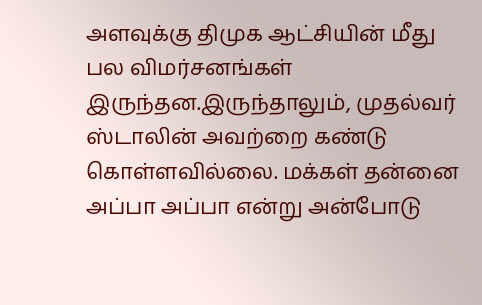அளவுக்கு திமுக ஆட்சியின் மீது பல விமர்சனங்கள் இருந்தன.இருந்தாலும், முதல்வர் ஸ்டாலின் அவற்றை கண்டு கொள்ளவில்லை. மக்கள் தன்னை அப்பா அப்பா என்று அன்போடு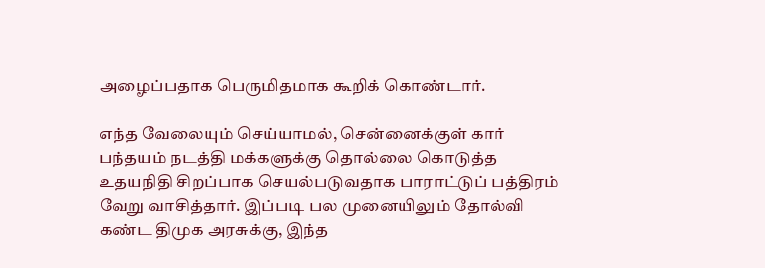அழைப்பதாக பெருமிதமாக கூறிக் கொண்டார்.

எந்த வேலையும் செய்யாமல், சென்னைக்குள் கார் பந்தயம் நடத்தி மக்களுக்கு தொல்லை கொடுத்த உதயநிதி சிறப்பாக செயல்படுவதாக பாராட்டுப் பத்திரம் வேறு வாசித்தார். இப்படி பல முனையிலும் தோல்வி கண்ட திமுக அரசுக்கு, இந்த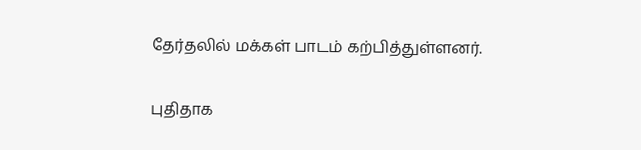தேர்தலில் மக்கள் பாடம் கற்பித்துள்ளனர்.

புதிதாக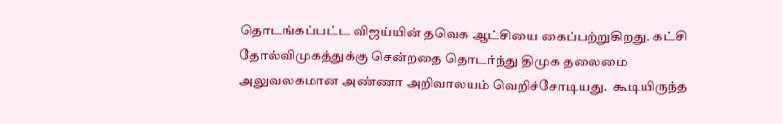தொடங்கப்பட்ட விஜய்யின் தவெக ஆட்சியை கைப்பற்றுகிறது. கட்சி தோல்விமுகத்துக்கு சென்றதை தொடர்ந்து திமுக தலைமை அலுவலகமான அண்ணா அறிவாலயம் வெறிச்சோடியது.  கூடியிருந்த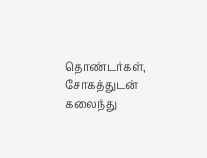தொண்டர்கள், சோகத்துடன் கலைந்து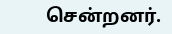சென்றனர்.